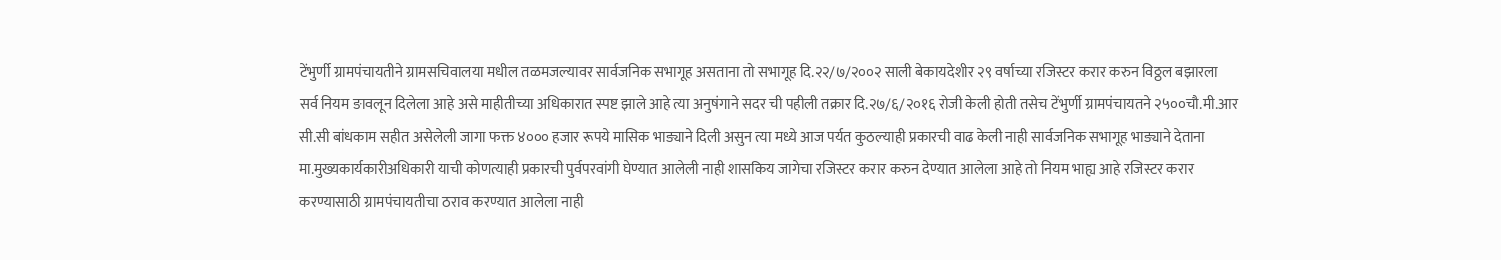टेंभुर्णी ग्रामपंचायतीने ग्रामसचिवालया मधील तळमजल्यावर सार्वजनिक सभागूह असताना तो सभागूह दि.२२/७/२००२ साली बेकायदेशीर २९ वर्षाच्या रजिस्टर करार करुन विठ्ठल बझारला सर्व नियम ङावलून दिलेला आहे असे माहीतीच्या अधिकारात स्पष्ट झाले आहे त्या अनुषंगाने सदर ची पहीली तक्रार दि.२७/६/२०१६ रोजी केली होती तसेच टेंभुर्णी ग्रामपंचायतने २५००चौ.मी.आर सी.सी बांधकाम सहीत असेलेली जागा फक्त ४००० हजार रूपये मासिक भाङ्याने दिली असुन त्या मध्ये आज पर्यत कुठल्याही प्रकारची वाढ केली नाही सार्वजनिक सभागूह भाङ्याने देताना मा.मुख्यकार्यकारीअधिकारी याची कोणत्याही प्रकारची पुर्वपरवांगी घेण्यात आलेली नाही शासकिय जागेचा रजिस्टर करार करुन देण्यात आलेला आहे तो नियम भाह्य आहे रजिस्टर करार करण्यासाठी ग्रामपंचायतीचा ठराव करण्यात आलेला नाही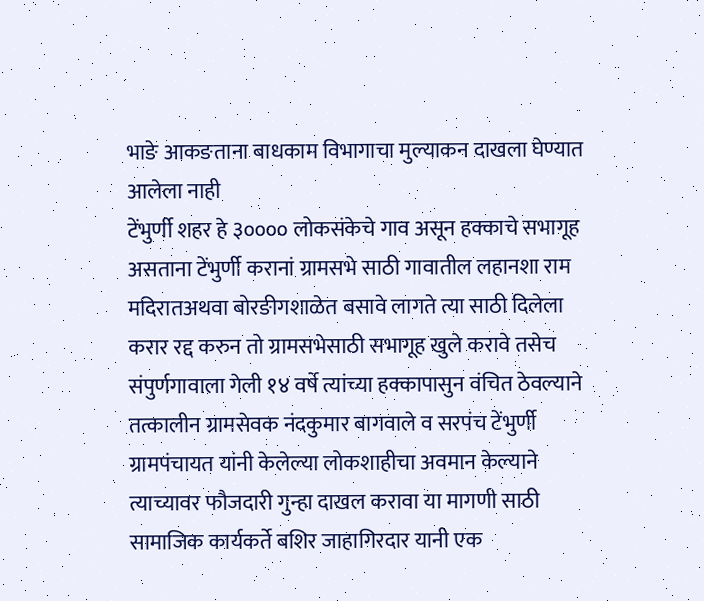भाङे आकङताना बाधकाम विभागाचा मुल्याकन दाखला घेण्यात आलेला नाही
टेंभुर्णी शहर हे ३०००० लोकसंकेचे गाव असून हक्काचे सभागूह असताना टेंभुर्णी करानां ग्रामसभे साठी गावातील लहानशा राम मदिरातअथवा बोरङीगशाळेत बसावे लागते त्या साठी दिलेला करार रद्द करुन तो ग्रामसभेसाठी सभागूह खुले करावे तसेच संपुर्णगावाला गेली १४ वर्षे त्यांच्या हक्कापासुन वंचित ठेवल्याने तत्कालीन ग्रामसेवक नंदकुमार बागवाले व सरपंच टेंभुर्णी ग्रामपंचायत यांनी केलेल्या लोकशाहीचा अवमान केल्याने त्याच्यावर फौजदारी गुन्हा दाखल करावा या मागणी साठी सामाजिक कार्यकर्ते बशिर जाहागिरदार यानी एक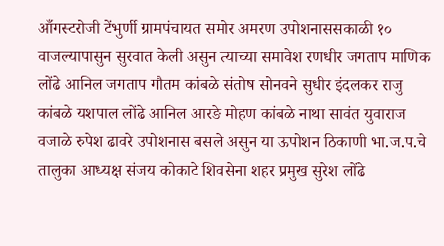आँगस्टरोजी टेंभुर्णी ग्रामपंचायत समोर अमरण उपोशनाससकाळी १० वाजल्यापासुन सुरवात केली असुन त्याच्या समावेश रणधीर जगताप माणिक लोंढे आनिल जगताप गौतम कांबळे संतोष सोनवने सुधीर इंदलकर राजु कांबळे यशपाल लोंढे आनिल आरङे मोहण कांबळे नाथा सावंत युवाराज वजाळे रुपेश ढावरे उपोशनास बसले असुन या ऊपोशन ठिकाणी भा.ज.प.चे तालुका आध्यक्ष संजय कोकाटे शिवसेना शहर प्रमुख सुरेश लोंढे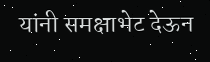यांनी समक्षाभेट देऊन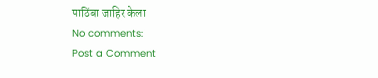पाठिंबा जाहिर केला
No comments:
Post a Comment